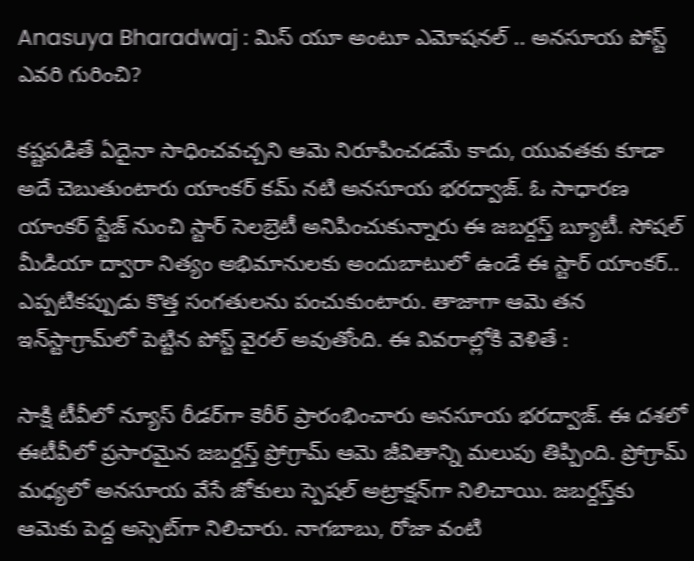Anasuya Bharadwaj : మిస్ యూ అంటూ ఎమోషనల్ .. అనసూయ పోస్ట్ ఎవరి గురించి?

కష్టపడితే ఏదైనా సాధించవచ్చని ఆమె నిరూపించడమే కాదు, యువతకు కూడా అదే చెబుతుంటారు యాంకర్ కమ్ నటి అనసూయ భరద్వాజ్. ఓ సాధారణ యాంకర్ స్టేజ్ నుంచి స్టార్ సెలబ్రెటీ అనిపించుకున్నారు ఈ జబర్దస్త్ బ్యూటీ. సోషల్ మీడియా ద్వారా నిత్యం అభిమానులకు అందుబాటులో ఉండే ఈ స్టార్ యాంకర్.. ఎప్పటికప్పుడు కొత్త సంగతులను పంచుకుంటారు. తాజాగా ఆమె తన ఇన్‌స్టాగ్రామ్‌లో పెట్టిన పోస్ట్ వైరల్ అవుతోంది. ఈ వివరాల్లోకి వెళితే :

సాక్షి టీవీలో న్యూస్ రీడర్‌‌గా కెరీర్ ప్రారంభించారు అనసూయ భరద్వాజ్. ఈ దశలో ఈటీవీలో ప్రసారమైన జబర్దస్త్ ప్రోగ్రామ్ ఆమె జీవితాన్ని మలుపు తిప్పింది. ప్రోగ్రామ్ మధ్యలో అనసూయ వేసే జోకులు స్పెషల్ అట్రాక్షన్‌గా నిలిచాయి. జబర్దస్త్‌కు ఆమెకు పెద్ద అస్సెట్‌గా నిలిచారు. నాగబాబు, రోజా వంటి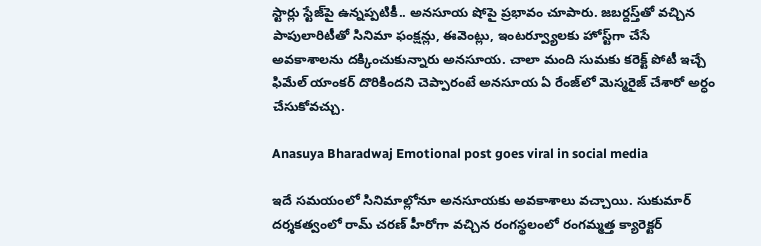స్టార్లు స్టేజ్‌పై ఉన్నప్పటికీ.. అనసూయ షోపై ప్రభావం చూపారు. జబర్దస్త్‌తో వచ్చిన పాపులారిటీతో సినిమా ఫంక్షన్లు, ఈవెంట్లు, ఇంటర్వ్యూలకు హోస్ట్‌గా చేసే అవకాశాలను దక్కించుకున్నారు అనసూయ. చాలా మంది సుమకు కరెక్ట్ పోటీ ఇచ్చే ఫిమేల్ యాంకర్ దొరికిందని చెప్పారంటే అనసూయ ఏ రేంజ్‌లో మెస్మరైజ్ చేశారో అర్ధం చేసుకోవచ్చు.

Anasuya Bharadwaj Emotional post goes viral in social media

ఇదే సమయంలో సినిమాల్లోనూ అనసూయకు అవకాశాలు వచ్చాయి. సుకుమార్ దర్శకత్వంలో రామ్ చరణ్ హీరోగా వచ్చిన రంగస్థలంలో రంగమ్మత్త క్యారెక్టర్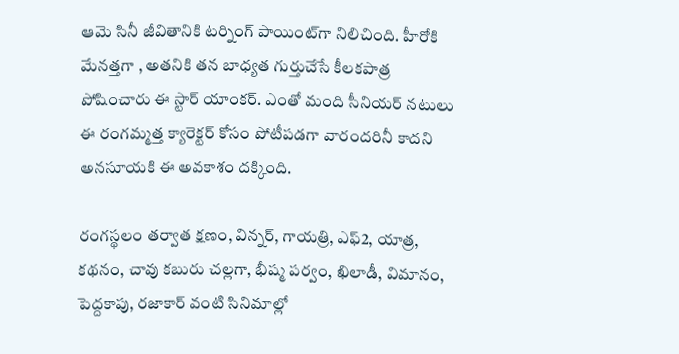ఆమె సినీ జీవితానికి టర్నింగ్ పాయింట్‌గా నిలిచింది. హీరోకి మేనత్తగా , అతనికి తన బాధ్యత గుర్తుచేసే కీలకపాత్ర పోషించారు ఈ స్టార్ యాంకర్. ఎంతో మంది సీనియర్ నటులు ఈ రంగమ్మత్త క్యారెక్టర్ కోసం పోటీపడగా వారందరినీ కాదని అనసూయకి ఈ అవకాశం దక్కింది.

రంగస్థలం తర్వాత క్షణం, విన్నర్, గాయత్రి, ఎఫ్2, యాత్ర, కథనం, చావు కబురు చల్లగా, భీష్మ పర్వం, ఖిలాడీ, విమానం, పెద్దకాపు, రజాకార్ వంటి సినిమాల్లో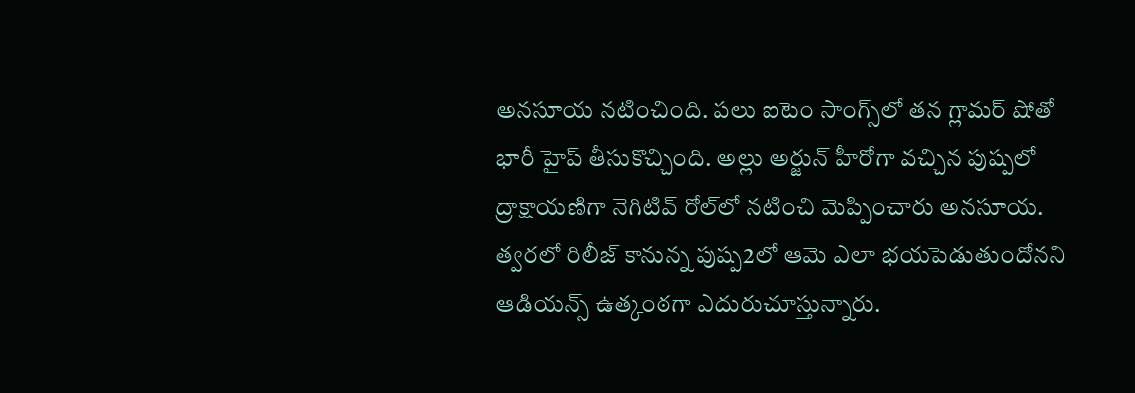అనసూయ నటించింది. పలు ఐటెం సాంగ్స్‌లో తన గ్లామర్ షోతో భారీ హైప్ తీసుకొచ్చింది. అల్లు అర్జున్ హీరోగా వచ్చిన పుష్పలో ద్రాక్షాయణిగా నెగిటివ్‌ రోల్‌లో నటించి మెప్పించారు అనసూయ. త్వరలో రిలీజ్ కానున్న పుష్ప2లో ఆమె ఎలా భయపెడుతుందోనని ఆడియన్స్ ఉత్కంఠగా ఎదురుచూస్తున్నారు.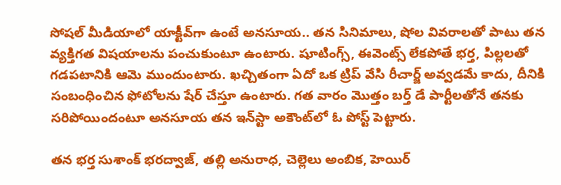సోషల్ మీడియాలో యాక్టీవ్‌గా ఉంటే అనసూయ.. తన సినిమాలు, షోల వివరాలతో పాటు తన వ్యక్తిగత విషయాలను పంచుకుంటూ ఉంటారు. షూటింగ్స్, ఈవెంట్స్ లేకపోతే భర్త, పిల్లలతో గడపటానికి ఆమె ముందుంటారు. ఖచ్చితంగా ఏదో ఒక ట్రిప్ వేసి రీచార్జ్ అవ్వడమే కాదు, దీనికి సంబంధించిన ఫోటోలను షేర్ చేస్తూ ఉంటారు. గత వారం మొత్తం బర్త్ డే పార్టీలతోనే తనకు సరిపోయిందంటూ అనసూయ తన ఇన్‌స్టా అకౌంట్‌లో ఓ పోస్ట్ పెట్టారు.

తన భర్త సుశాంక్ భరద్వాజ్, తల్లి అనురాధ, చెల్లెలు అంబిక, హెయిర్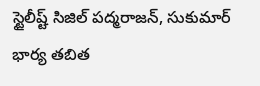స్టైలీష్ట్ సిజిల్ పద్మరాజన్, సుకుమార్ భార్య తబిత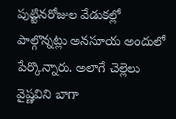పుట్టినరోజుల వేడుకల్లో పాల్గొన్నట్లు అనసూయ అందులో పేర్కొన్నారు. అలాగే చెల్లెలు వైష్ణవిని బాగా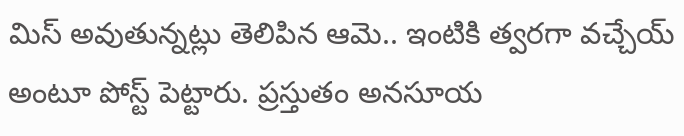మిస్ అవుతున్నట్లు తెలిపిన ఆమె.. ఇంటికి త్వరగా వచ్చేయ్ అంటూ పోస్ట్ పెట్టారు. ప్రస్తుతం అనసూయ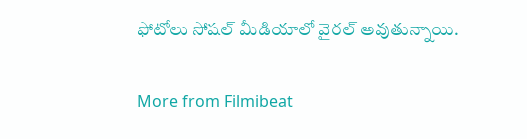ఫోటోలు సోషల్ మీడియాలో వైరల్ అవుతున్నాయి.

More from Filmibeat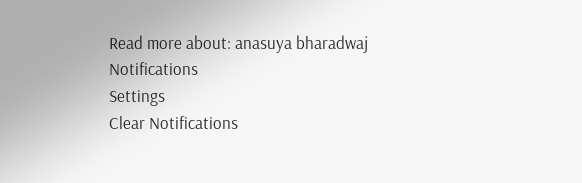Read more about: anasuya bharadwaj
Notifications
Settings
Clear Notifications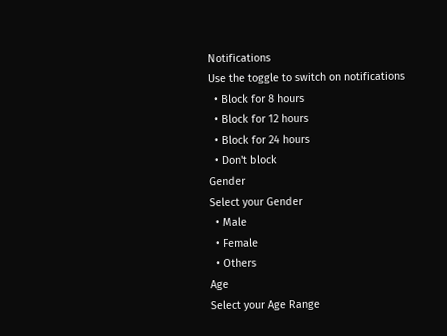Notifications
Use the toggle to switch on notifications
  • Block for 8 hours
  • Block for 12 hours
  • Block for 24 hours
  • Don't block
Gender
Select your Gender
  • Male
  • Female
  • Others
Age
Select your Age Range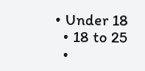• Under 18
  • 18 to 25
  •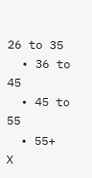26 to 35
  • 36 to 45
  • 45 to 55
  • 55+
X